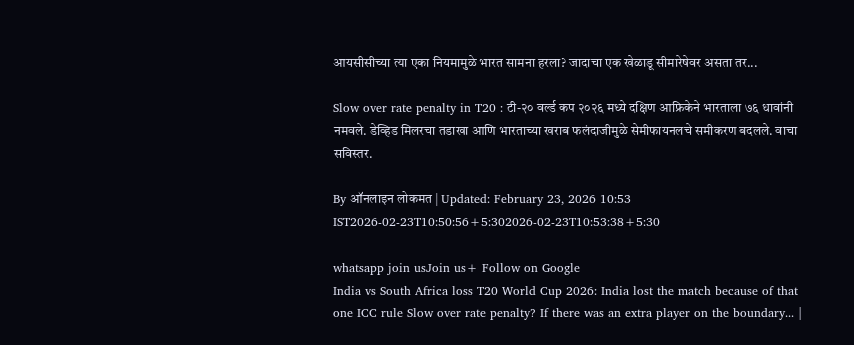आयसीसीच्या त्या एका नियमामुळे भारत सामना हरला? जादाचा एक खेळाडू सीमारेषेवर असता तर...

Slow over rate penalty in T20 : टी-२० वर्ल्ड कप २०२६ मध्ये दक्षिण आफ्रिकेने भारताला ७६ धावांनी नमवले. डेव्हिड मिलरचा तडाखा आणि भारताच्या खराब फलंदाजीमुळे सेमीफायनलचे समीकरण बदलले. वाचा सविस्तर.

By ऑनलाइन लोकमत | Updated: February 23, 2026 10:53 IST2026-02-23T10:50:56+5:302026-02-23T10:53:38+5:30

whatsapp join usJoin us+ Follow on Google
India vs South Africa loss T20 World Cup 2026: India lost the match because of that one ICC rule Slow over rate penalty? If there was an extra player on the boundary... |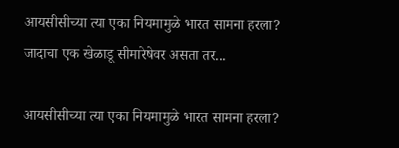आयसीसीच्या त्या एका नियमामुळे भारत सामना हरला? जादाचा एक खेळाडू सीमारेषेवर असता तर...

आयसीसीच्या त्या एका नियमामुळे भारत सामना हरला?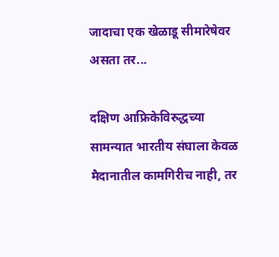जादाचा एक खेळाडू सीमारेषेवर असता तर...

दक्षिण आफ्रिकेविरुद्धच्या सामन्यात भारतीय संघाला केवळ मैदानातील कामगिरीच नाही, तर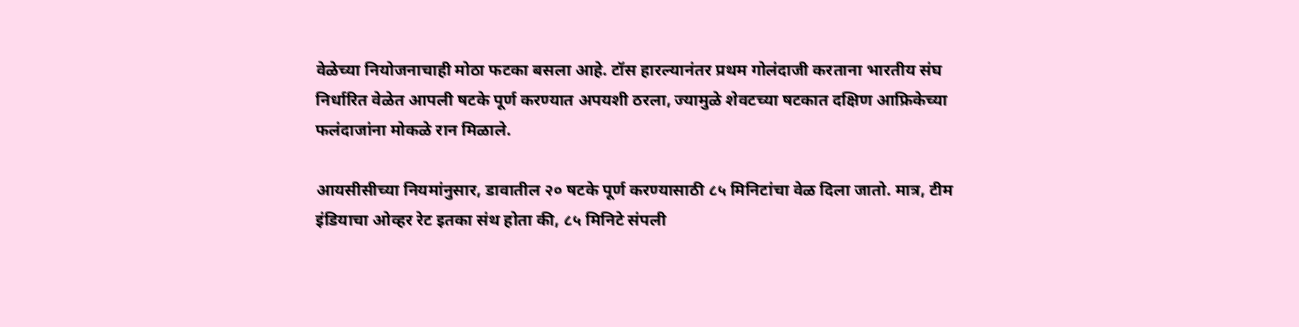वेळेच्या नियोजनाचाही मोठा फटका बसला आहे. टॉस हारल्यानंतर प्रथम गोलंदाजी करताना भारतीय संघ निर्धारित वेळेत आपली षटके पूर्ण करण्यात अपयशी ठरला, ज्यामुळे शेवटच्या षटकात दक्षिण आफ्रिकेच्या फलंदाजांना मोकळे रान मिळाले.

आयसीसीच्या नियमांनुसार, डावातील २० षटके पूर्ण करण्यासाठी ८५ मिनिटांचा वेळ दिला जातो. मात्र, टीम इंडियाचा ओव्हर रेट इतका संथ होता की, ८५ मिनिटे संपली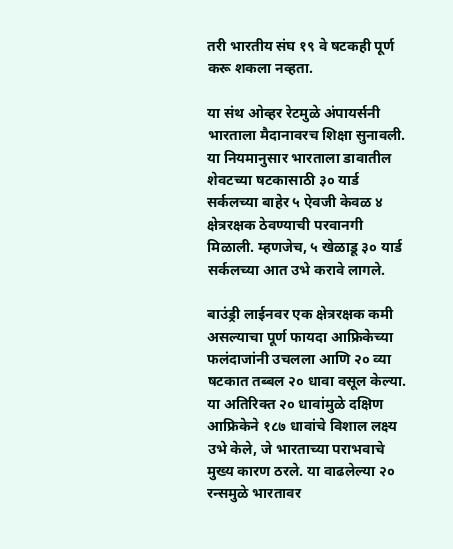तरी भारतीय संघ १९ वे षटकही पूर्ण करू शकला नव्हता.

या संथ ओव्हर रेटमुळे अंपायर्सनी भारताला मैदानावरच शिक्षा सुनावली. या नियमानुसार भारताला डावातील शेवटच्या षटकासाठी ३० यार्ड सर्कलच्या बाहेर ५ ऐवजी केवळ ४ क्षेत्ररक्षक ठेवण्याची परवानगी मिळाली. म्हणजेच, ५ खेळाडू ३० यार्ड सर्कलच्या आत उभे करावे लागले.

बाउंड्री लाईनवर एक क्षेत्ररक्षक कमी असल्याचा पूर्ण फायदा आफ्रिकेच्या फलंदाजांनी उचलला आणि २० व्या षटकात तब्बल २० धावा वसूल केल्या. या अतिरिक्त २० धावांमुळे दक्षिण आफ्रिकेने १८७ धावांचे विशाल लक्ष्य उभे केले, जे भारताच्या पराभवाचे मुख्य कारण ठरले. या वाढलेल्या २० रन्समुळे भारतावर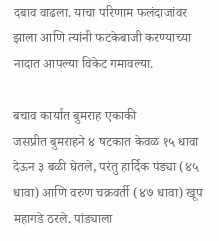दबाव वाढला. याचा परिणाम फलंदाजांवर झाला आणि त्यांनी फटकेबाजी करण्याच्या नादात आपल्या विकेट गमावल्या.

बचाव कार्यात बुमराह एकाकी
जसप्रीत बुमराहने ४ षटकात केवळ १५ धावा देऊन ३ बळी घेतले, परंतु हार्दिक पंड्या (४५ धावा) आणि वरुण चक्रवर्ती (४७ धावा) खूप महागडे ठरले. पांड्याला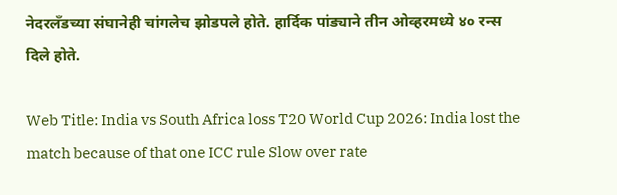नेदरलँडच्या संघानेही चांगलेच झोडपले होते. हार्दिक पांड्याने तीन ओव्हरमध्ये ४० रन्स दिले होते.

Web Title: India vs South Africa loss T20 World Cup 2026: India lost the match because of that one ICC rule Slow over rate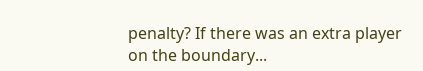penalty? If there was an extra player on the boundary...